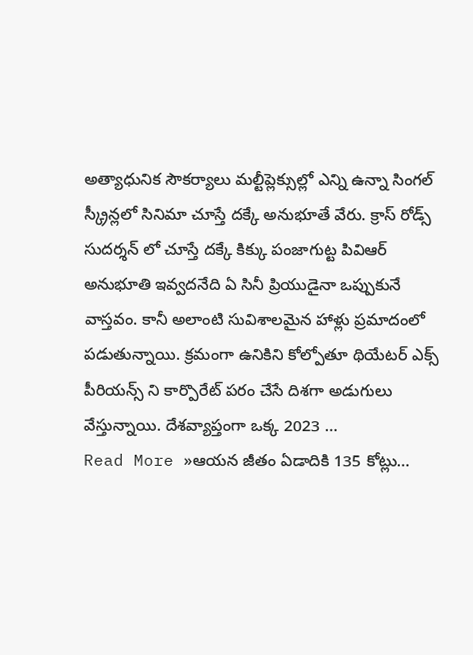అత్యాధునిక సౌకర్యాలు మల్టీప్లెక్సుల్లో ఎన్ని ఉన్నా సింగల్ స్క్రీన్లలో సినిమా చూస్తే దక్కే అనుభూతే వేరు. క్రాస్ రోడ్స్ సుదర్శన్ లో చూస్తే దక్కే కిక్కు పంజాగుట్ట పివిఆర్ అనుభూతి ఇవ్వదనేది ఏ సినీ ప్రియుడైనా ఒప్పుకునే వాస్తవం. కానీ అలాంటి సువిశాలమైన హాళ్లు ప్రమాదంలో పడుతున్నాయి. క్రమంగా ఉనికిని కోల్పోతూ థియేటర్ ఎక్స్ పీరియన్స్ ని కార్పొరేట్ పరం చేసే దిశగా అడుగులు వేస్తున్నాయి. దేశవ్యాప్తంగా ఒక్క 2023 …
Read More »ఆయన జీతం ఏడాదికి 135 కోట్లు…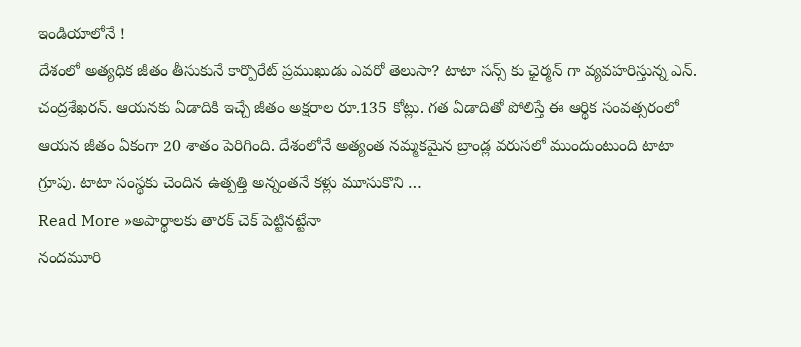ఇండియాలోనే !
దేశంలో అత్యధిక జీతం తీసుకునే కార్పొరేట్ ప్రముఖుడు ఎవరో తెలుసా? టాటా సన్స్ కు ఛైర్మన్ గా వ్యవహరిస్తున్న ఎన్. చంద్రశేఖరన్. ఆయనకు ఏడాదికి ఇచ్చే జీతం అక్షరాల రూ.135 కోట్లు. గత ఏడాదితో పోలిస్తే ఈ ఆర్థిక సంవత్సరంలో ఆయన జీతం ఏకంగా 20 శాతం పెరిగింది. దేశంలోనే అత్యంత నమ్మకమైన బ్రాండ్ల వరుసలో ముందుంటుంది టాటా గ్రూపు. టాటా సంస్థకు చెందిన ఉత్పత్తి అన్నంతనే కళ్లు మూసుకొని …
Read More »అపార్థాలకు తారక్ చెక్ పెట్టినట్టేనా
నందమూరి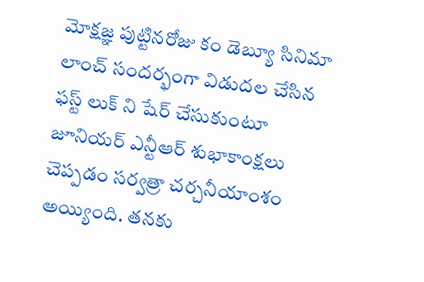మోక్షజ్ఞ పుట్టినరోజు కం డెబ్యూ సినిమా లాంచ్ సందర్భంగా విడుదల చేసిన ఫస్ట్ లుక్ ని షేర్ చేసుకుంటూ జూనియర్ ఎన్టీఆర్ శుభాకాంక్షలు చెప్పడం సర్వత్రా చర్చనీయాంశం అయ్యింది. తనకు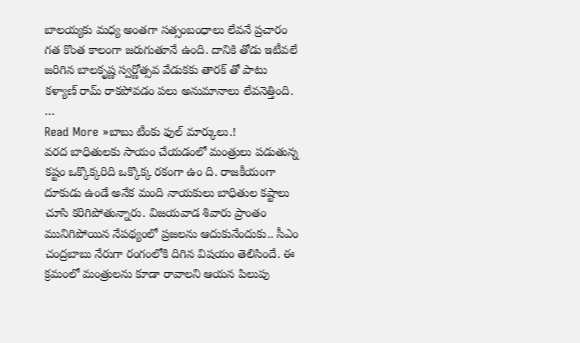బాలయ్యకు మధ్య అంతగా సత్సంబంధాలు లేవనే ప్రచారం గత కొంత కాలంగా జరుగుతూనే ఉంది. దానికి తోడు ఇటీవలే జరిగిన బాలకృష్ణ స్వర్ణోత్సవ వేడుకకు తారక్ తో పాటు కళ్యాణ్ రామ్ రాకపోవడం పలు అనుమానాలు లేవనెత్తింది. …
Read More »బాబు టీంకు ఫుల్ మార్కులు.!
వరద బాధితులకు సాయం చేయడంలో మంత్రులు పడుతున్న కష్టం ఒక్కొక్కరిది ఒక్కొక్క రకంగా ఉం ది. రాజకీయంగా దూకుడు ఉండే అనేక మంది నాయకులు బాధితుల కష్టాలు చూసి కరిగిపోతున్నారు. విజయవాడ శివారు ప్రాంతం మునిగిపోయిన నేపథ్యంలో ప్రజలను ఆదుకునేందుకు.. సీఎం చంద్రబాబు నేరుగా రంగంలోకి దిగిన విషయం తెలిసిందే. ఈ క్రమంలో మంత్రులను కూడా రావాలని ఆయన పిలుపు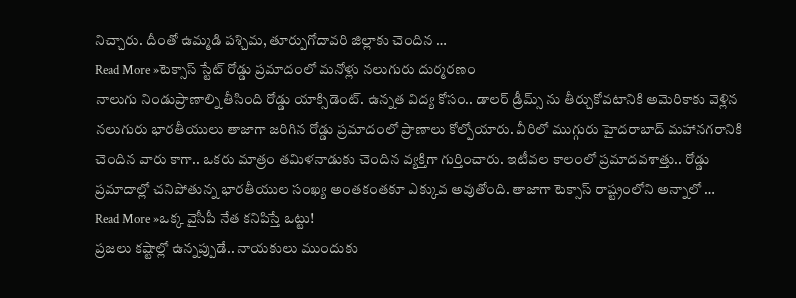నిచ్చారు. దీంతో ఉమ్మడి పశ్చిమ, తూర్పుగోదావరి జిల్లాకు చెందిన …
Read More »టెక్సాస్ స్టేట్ రోడ్డు ప్రమాదంలో మనోళ్లు నలుగురు దుర్మరణం
నాలుగు నిండుప్రాణాల్ని తీసింది రోడ్డు యాక్సిడెంట్. ఉన్నత విద్య కోసం.. డాలర్ డ్రీమ్స్ ను తీర్చుకోవటానికి అమెరికాకు వెళ్లిన నలుగురు భారతీయులు తాజాగా జరిగిన రోడ్డు ప్రమాదంలో ప్రాణాలు కోల్పోయారు. వీరిలో ముగ్గురు హైదరాబాద్ మహానగరానికి చెందిన వారు కాగా.. ఒకరు మాత్రం తమిళనాడుకు చెందిన వ్యక్తిగా గుర్తించారు. ఇటీవల కాలంలో ప్రమాదవశాత్తు.. రోడ్డు ప్రమాదాల్లో చనిపోతున్న భారతీయుల సంఖ్య అంతకంతకూ ఎక్కువ అవుతోంది. తాజాగా టెక్సాస్ రాష్ట్రంలోని అన్నాలో …
Read More »ఒక్క వైసీపీ నేత కనిపిస్తే ఒట్టు!
ప్రజలు కష్టాల్లో ఉన్నప్పుడే.. నాయకులు ముందుకు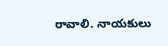రావాలి. నాయకులు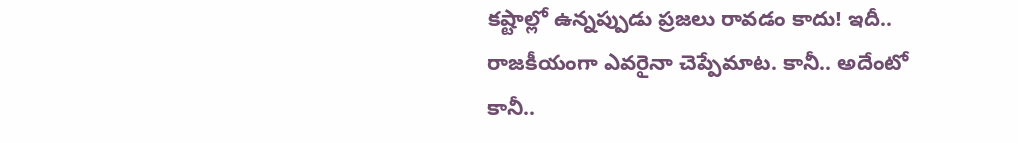కష్టాల్లో ఉన్నప్పుడు ప్రజలు రావడం కాదు! ఇదీ.. రాజకీయంగా ఎవరైనా చెప్పేమాట. కానీ.. అదేంటో కానీ..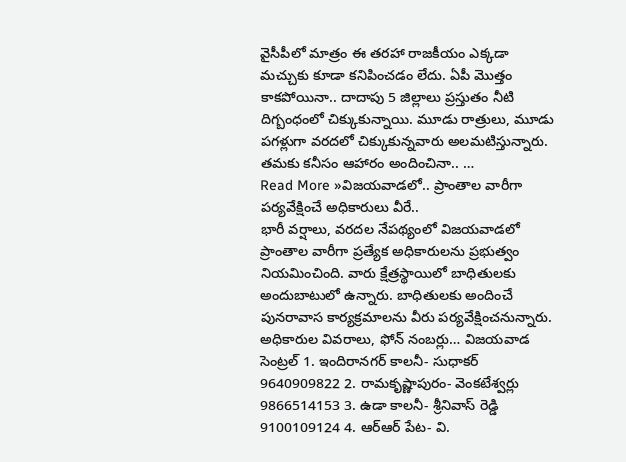వైసీపీలో మాత్రం ఈ తరహా రాజకీయం ఎక్కడా మచ్చుకు కూడా కనిపించడం లేదు. ఏపీ మొత్తం కాకపోయినా.. దాదాపు 5 జిల్లాలు ప్రస్తుతం నీటి దిగ్బంధంలో చిక్కుకున్నాయి. మూడు రాత్రులు, మూడు పగళ్లుగా వరదలో చిక్కుకున్నవారు అలమటిస్తున్నారు. తమకు కనీసం ఆహారం అందించినా.. …
Read More »విజయవాడలో.. ప్రాంతాల వారీగా పర్యవేక్షించే అధికారులు వీరే..
భారీ వర్షాలు, వరదల నేపథ్యంలో విజయవాడలో ప్రాంతాల వారీగా ప్రత్యేక అధికారులను ప్రభుత్వం నియమించింది. వారు క్షేత్రస్థాయిలో బాధితులకు అందుబాటులో ఉన్నారు. బాధితులకు అందించే పునరావాస కార్యక్రమాలను వీరు పర్యవేక్షించనున్నారు. అధికారుల వివరాలు, ఫోన్ నంబర్లు… విజయవాడ సెంట్రల్ 1. ఇందిరానగర్ కాలనీ- సుధాకర్ 9640909822 2. రామకృష్ణాపురం- వెంకటేశ్వర్లు 9866514153 3. ఉడా కాలనీ- శ్రీనివాస్ రెడ్డి 9100109124 4. ఆర్ఆర్ పేట- వి.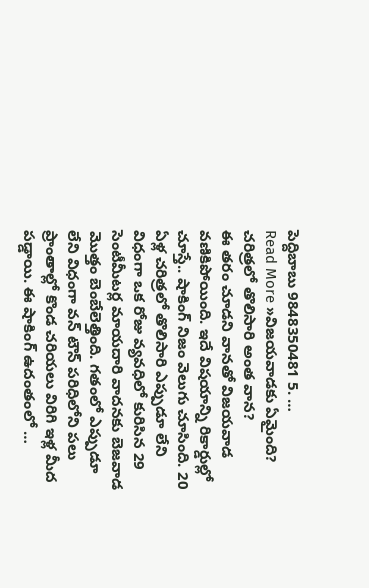పెద్దిబాబు 9848350481 5. …
Read More »విజయవాడకు ఏమైంది? చరిత్రలో తొలిసారి అంత వాన?
ఈ తరం చూడని వానతో విజయవాడ వణికిపోయింది. ఇదే విషయాన్ని రికార్డుల్లో చూస్తే.. షాకింగ్ నిజం వెలుగు చూసింది. 20 ఏళ్ల చరిత్రలో తొలిసారి ఎప్పుడూ లేని విధంగా ఒక రోజు వ్యవధిలో కురిసిన 29 సెంటీమీటర్ల మాయదారి వాదనకు బెజవాడ మొత్తం బెంబేలెత్తింది. గతంలో ఎప్పుడూ లేని విధంగా వన్ టౌన్ పరిధిలోని పలు ప్రాంతాల్లో కొండ చరియలు విరిగి ఇళ్ల మీద పడ్డాయి. ఈ షాకింగ్ ఉదంతంలో …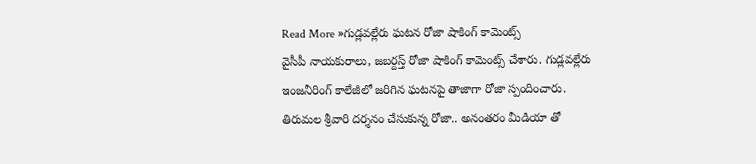Read More »గుడ్లవల్లేరు ఘటన రోజా షాకింగ్ కామెంట్స్
వైసీపీ నాయకురాలు, జబర్దస్త్ రోజా షాకింగ్ కామెంట్స్ చేశారు. గుడ్లవల్లేరు ఇంజనీరింగ్ కాలేజీలో జరిగిన ఘటనపై తాజాగా రోజా స్పందించారు. తిరుమల శ్రీవారి దర్శనం చేసుకున్న రోజా.. అనంతరం మీడియా తో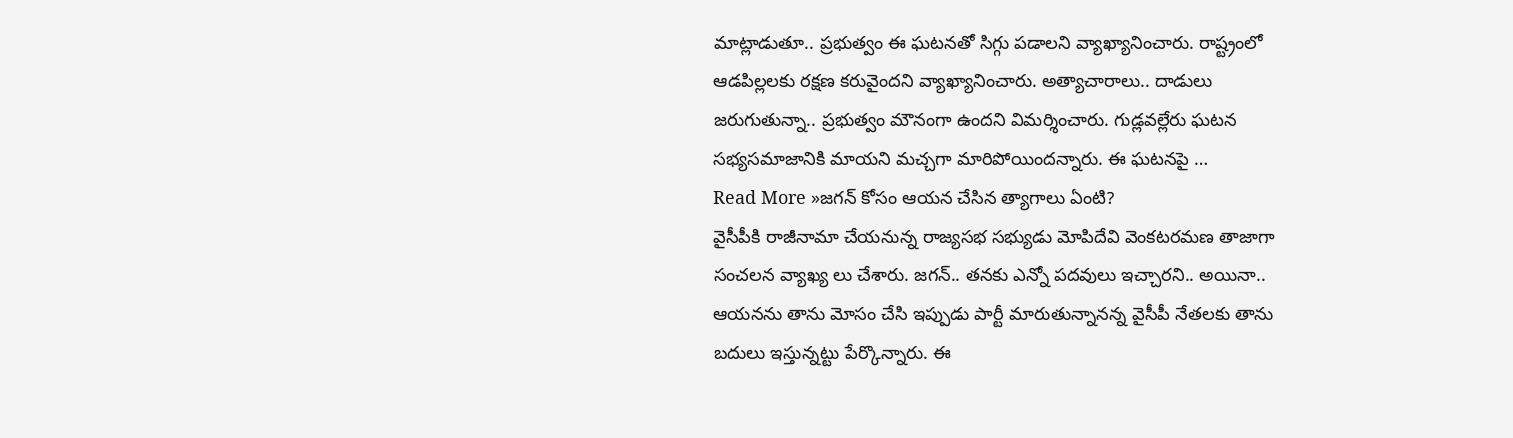మాట్లాడుతూ.. ప్రభుత్వం ఈ ఘటనతో సిగ్గు పడాలని వ్యాఖ్యానించారు. రాష్ట్రంలో ఆడపిల్లలకు రక్షణ కరువైందని వ్యాఖ్యానించారు. అత్యాచారాలు.. దాడులు జరుగుతున్నా.. ప్రభుత్వం మౌనంగా ఉందని విమర్శించారు. గుడ్లవల్లేరు ఘటన సభ్యసమాజానికి మాయని మచ్చగా మారిపోయిందన్నారు. ఈ ఘటనపై …
Read More »జగన్ కోసం ఆయన చేసిన త్యాగాలు ఏంటి?
వైసీపీకి రాజీనామా చేయనున్న రాజ్యసభ సభ్యుడు మోపిదేవి వెంకటరమణ తాజాగా సంచలన వ్యాఖ్య లు చేశారు. జగన్.. తనకు ఎన్నో పదవులు ఇచ్చారని.. అయినా.. ఆయనను తాను మోసం చేసి ఇప్పుడు పార్టీ మారుతున్నానన్న వైసీపీ నేతలకు తాను బదులు ఇస్తున్నట్టు పేర్కొన్నారు. ఈ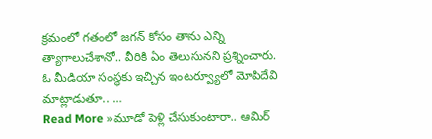క్రమంలో గతంలో జగన్ కోసం తాను ఎన్ని త్యాగాలుచేశానో.. వీరికి ఏం తెలుసునని ప్రశ్నించారు. ఓ మీడియా సంస్థకు ఇచ్చిన ఇంటర్వ్యూలో మోపిదేవి మాట్లాడుతూ.. …
Read More »మూడో పెళ్లి చేసుకుంటారా.. ఆమిర్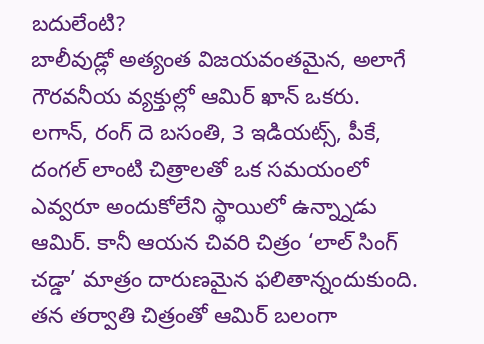బదులేంటి?
బాలీవుడ్లో అత్యంత విజయవంతమైన, అలాగే గౌరవనీయ వ్యక్తుల్లో ఆమిర్ ఖాన్ ఒకరు. లగాన్, రంగ్ దె బసంతి, 3 ఇడియట్స్, పీకే, దంగల్ లాంటి చిత్రాలతో ఒక సమయంలో ఎవ్వరూ అందుకోలేని స్థాయిలో ఉన్న్నాడు ఆమిర్. కానీ ఆయన చివరి చిత్రం ‘లాల్ సింగ్ చడ్డా’ మాత్రం దారుణమైన ఫలితాన్నందుకుంది. తన తర్వాతి చిత్రంతో ఆమిర్ బలంగా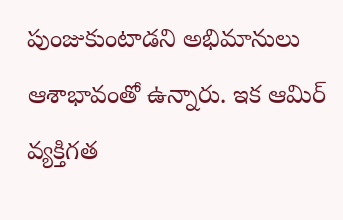పుంజుకుంటాడని అభిమానులు ఆశాభావంతో ఉన్నారు. ఇక ఆమిర్ వ్యక్తిగత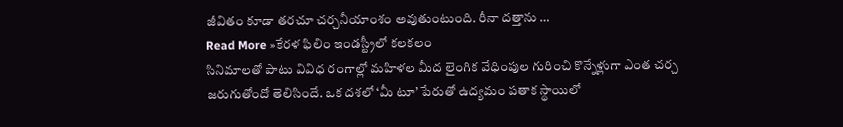జీవితం కూడా తరచూ చర్చనీయాంశం అవుతుంటుంది. రీనా దత్తాను …
Read More »కేరళ ఫిలిం ఇండస్ట్రీలో కలకలం
సినిమాలతో పాటు వివిధ రంగాల్లో మహిళల మీద లైంగిక వేధింపుల గురించి కొన్నేళ్లుగా ఎంత చర్చ జరుగుతోందో తెలిసిందే. ఒక దశలో ‘మీ టూ’ పేరుతో ఉద్యమం పతాక స్థాయిలో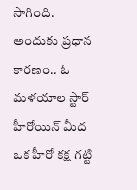సాగింది. అందుకు ప్రధాన కారణం.. ఓ మళయాల స్టార్ హీరోయిన్ మీద ఒక హీరో కక్ష గట్టి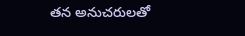తన అనుచరులతో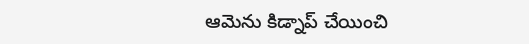ఆమెను కిడ్నాప్ చేయించి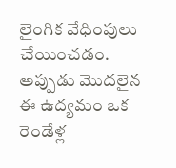లైంగిక వేధింపులు చేయించడం. అప్పుడు మొదలైన ఈ ఉద్యమం ఒక రెండేళ్ల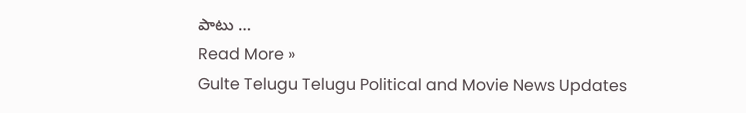పాటు …
Read More »
Gulte Telugu Telugu Political and Movie News Updates